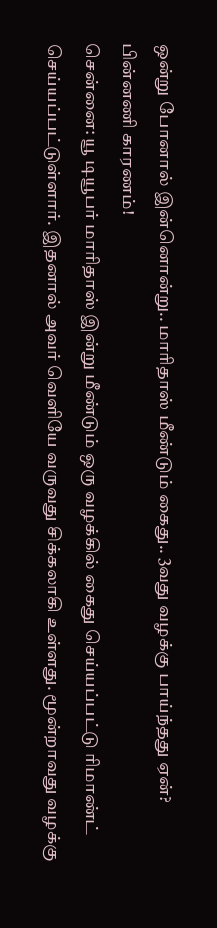ஒன்று போனால் இன்னொன்று.. மாரிதாஸ் மீண்டும் கைது.. 3வது வழக்கு பாய்ந்தது ஏன்? பின்னணி காரணம்!
சென்னை: யூ டியூபர் மாரிதாஸ் இன்று மீண்டும் ஒரு வழக்கில் கைது செய்யப்பட்டு ரிமாண்ட் செய்யப்பட்டுள்ளார். இதனால் அவர் வெளியே வருவது சிக்கலாகி உள்ளது. மூன்றாவது வழக்கு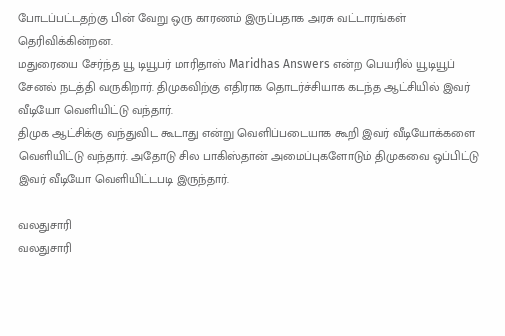போடப்பட்டதற்கு பின் வேறு ஒரு காரணம் இருப்பதாக அரசு வட்டாரங்கள் தெரிவிக்கின்றன.
மதுரையை சேர்ந்த யூ டியூபர் மாரிதாஸ் Maridhas Answers என்ற பெயரில் யூடியூப் சேனல் நடத்தி வருகிறார். திமுகவிற்கு எதிராக தொடர்ச்சியாக கடந்த ஆட்சியில் இவர் வீடியோ வெளியிட்டு வந்தார்.
திமுக ஆட்சிக்கு வந்துவிட கூடாது என்று வெளிப்படையாக கூறி இவர் வீடியோக்களை வெளியிட்டு வந்தார். அதோடு சில பாகிஸ்தான் அமைப்புகளோடும் திமுகவை ஒப்பிட்டு இவர் வீடியோ வெளியிட்டபடி இருந்தார்.

வலதுசாரி
வலதுசாரி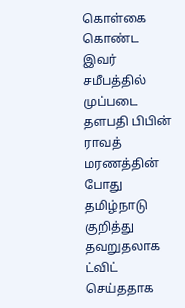கொள்கை கொண்ட இவர் சமீபத்தில் முப்படை தளபதி பிபின் ராவத் மரணத்தின் போது தமிழ்நாடு குறித்து தவறுதலாக ட்விட் செய்ததாக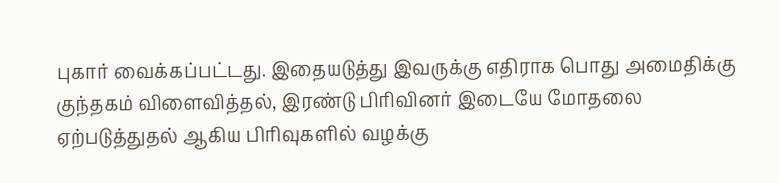புகார் வைக்கப்பட்டது. இதையடுத்து இவருக்கு எதிராக பொது அமைதிக்கு குந்தகம் விளைவித்தல், இரண்டு பிரிவினர் இடையே மோதலை ஏற்படுத்துதல் ஆகிய பிரிவுகளில் வழக்கு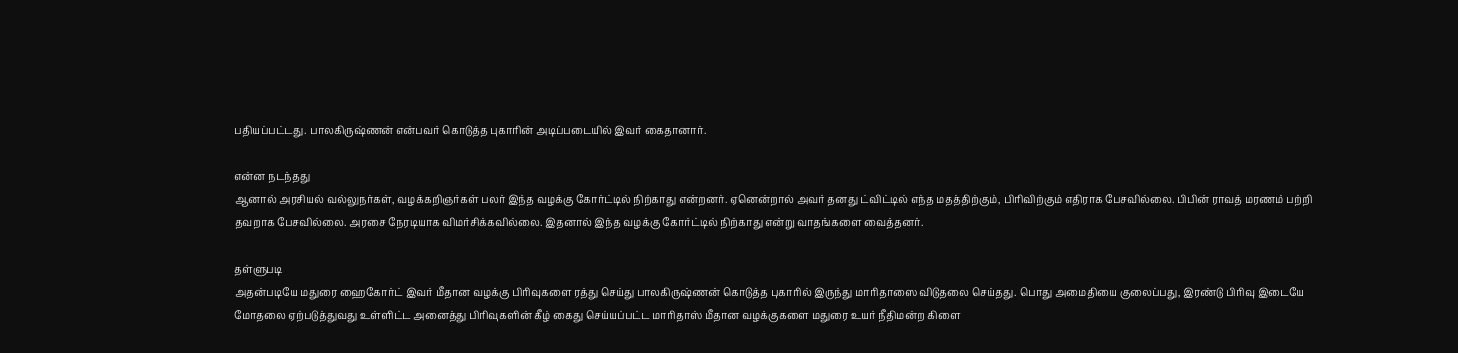பதியப்பட்டது. பாலகிருஷ்ணன் என்பவர் கொடுத்த புகாரின் அடிப்படையில் இவர் கைதானார்.

என்ன நடந்தது
ஆனால் அரசியல் வல்லுநர்கள், வழக்கறிஞர்கள் பலர் இந்த வழக்கு கோர்ட்டில் நிற்காது என்றனர். ஏனென்றால் அவர் தனது ட்விட்டில் எந்த மதத்திற்கும், பிரிவிற்கும் எதிராக பேசவில்லை. பிபின் ராவத் மரணம் பற்றி தவறாக பேசவில்லை. அரசை நேரடியாக விமர்சிக்கவில்லை. இதனால் இந்த வழக்கு கோர்ட்டில் நிற்காது என்று வாதங்களை வைத்தனர்.

தள்ளுபடி
அதன்படியே மதுரை ஹைகோர்ட் இவர் மீதான வழக்கு பிரிவுகளை ரத்து செய்து பாலகிருஷ்ணன் கொடுத்த புகாரில் இருந்து மாரிதாஸை விடுதலை செய்தது. பொது அமைதியை குலைப்பது, இரண்டு பிரிவு இடையே மோதலை ஏற்படுத்துவது உள்ளிட்ட அனைத்து பிரிவுகளின் கீழ் கைது செய்யப்பட்ட மாரிதாஸ் மீதான வழக்குகளை மதுரை உயர் நீதிமன்ற கிளை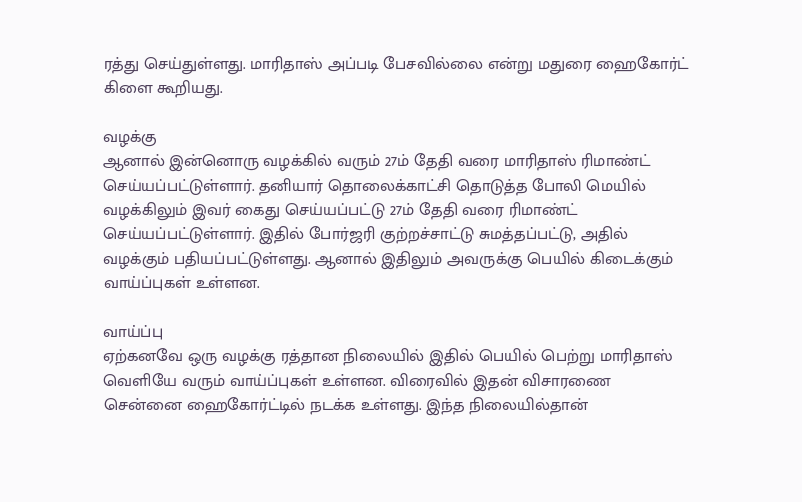ரத்து செய்துள்ளது. மாரிதாஸ் அப்படி பேசவில்லை என்று மதுரை ஹைகோர்ட் கிளை கூறியது.

வழக்கு
ஆனால் இன்னொரு வழக்கில் வரும் 27ம் தேதி வரை மாரிதாஸ் ரிமாண்ட் செய்யப்பட்டுள்ளார். தனியார் தொலைக்காட்சி தொடுத்த போலி மெயில் வழக்கிலும் இவர் கைது செய்யப்பட்டு 27ம் தேதி வரை ரிமாண்ட் செய்யப்பட்டுள்ளார். இதில் போர்ஜரி குற்றச்சாட்டு சுமத்தப்பட்டு, அதில் வழக்கும் பதியப்பட்டுள்ளது. ஆனால் இதிலும் அவருக்கு பெயில் கிடைக்கும் வாய்ப்புகள் உள்ளன.

வாய்ப்பு
ஏற்கனவே ஒரு வழக்கு ரத்தான நிலையில் இதில் பெயில் பெற்று மாரிதாஸ் வெளியே வரும் வாய்ப்புகள் உள்ளன. விரைவில் இதன் விசாரணை சென்னை ஹைகோர்ட்டில் நடக்க உள்ளது. இந்த நிலையில்தான்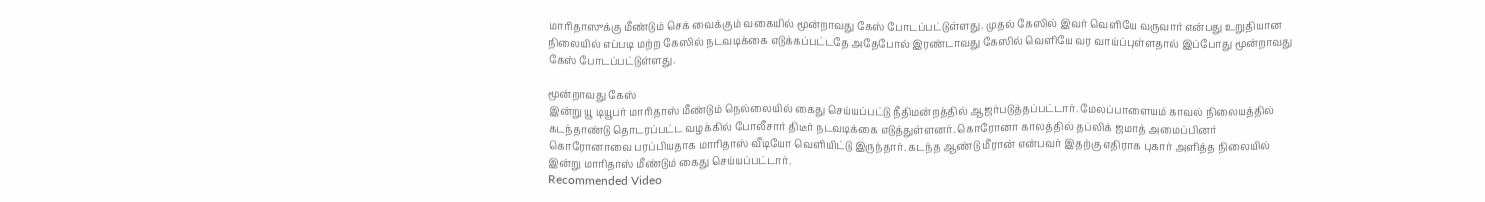மாரிதாஸுக்கு மீண்டும் செக் வைக்கும் வகையில் மூன்றாவது கேஸ் போடப்பட்டுள்ளது. முதல் கேஸில் இவர் வெளியே வருவார் என்பது உறுதியான நிலையில் எப்படி மற்ற கேஸில் நடவடிக்கை எடுக்கப்பட்டதே அதேபோல் இரண்டாவது கேஸில் வெளியே வர வாய்ப்புள்ளதால் இப்போது மூன்றாவது கேஸ் போடப்பட்டுள்ளது.

மூன்றாவது கேஸ்
இன்று யூ டியூபர் மாரிதாஸ் மீண்டும் நெல்லையில் கைது செய்யப்பட்டு நீதிமன்றத்தில் ஆஜர்படுத்தப்பட்டார். மேலப்பாளையம் காவல் நிலையத்தில் கடந்தாண்டு தொடரப்பட்ட வழக்கில் போலீசார் திடீர் நடவடிக்கை எடுத்துள்ளனர். கொரோனா காலத்தில் தப்லிக் ஜமாத் அமைப்பினர் கொரோனாவை பரப்பியதாக மாரிதாஸ் வீடியோ வெளியிட்டு இருந்தார். கடந்த ஆண்டு மீரான் என்பவர் இதற்கு எதிராக புகார் அளித்த நிலையில் இன்று மாரிதாஸ் மீண்டும் கைது செய்யப்பட்டார்.
Recommended Video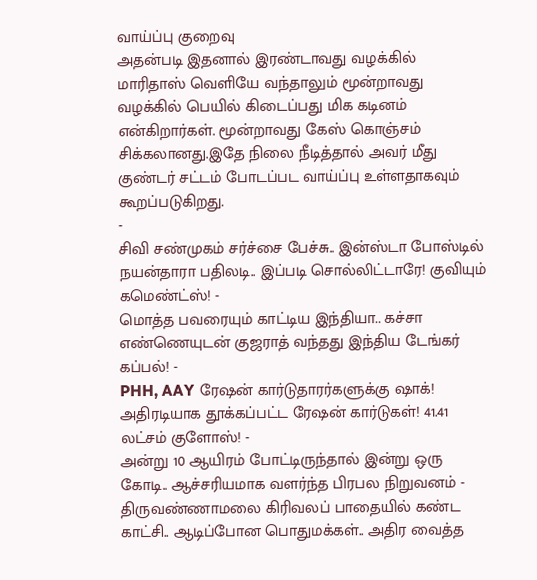வாய்ப்பு குறைவு
அதன்படி இதனால் இரண்டாவது வழக்கில் மாரிதாஸ் வெளியே வந்தாலும் மூன்றாவது வழக்கில் பெயில் கிடைப்பது மிக கடினம் என்கிறார்கள். மூன்றாவது கேஸ் கொஞ்சம் சிக்கலானது.இதே நிலை நீடித்தால் அவர் மீது குண்டர் சட்டம் போடப்பட வாய்ப்பு உள்ளதாகவும் கூறப்படுகிறது.
-
சிவி சண்முகம் சர்ச்சை பேச்சு.. இன்ஸ்டா போஸ்டில் நயன்தாரா பதிலடி.. இப்படி சொல்லிட்டாரே! குவியும் கமெண்ட்ஸ்! -
மொத்த பவரையும் காட்டிய இந்தியா.. கச்சா எண்ணெயுடன் குஜராத் வந்தது இந்திய டேங்கர் கப்பல்! -
PHH, AAY ரேஷன் கார்டுதாரர்களுக்கு ஷாக்! அதிரடியாக தூக்கப்பட்ட ரேஷன் கார்டுகள்! 41.41 லட்சம் குளோஸ்! -
அன்று 10 ஆயிரம் போட்டிருந்தால் இன்று ஒரு கோடி.. ஆச்சரியமாக வளர்ந்த பிரபல நிறுவனம் -
திருவண்ணாமலை கிரிவலப் பாதையில் கண்ட காட்சி.. ஆடிப்போன பொதுமக்கள்.. அதிர வைத்த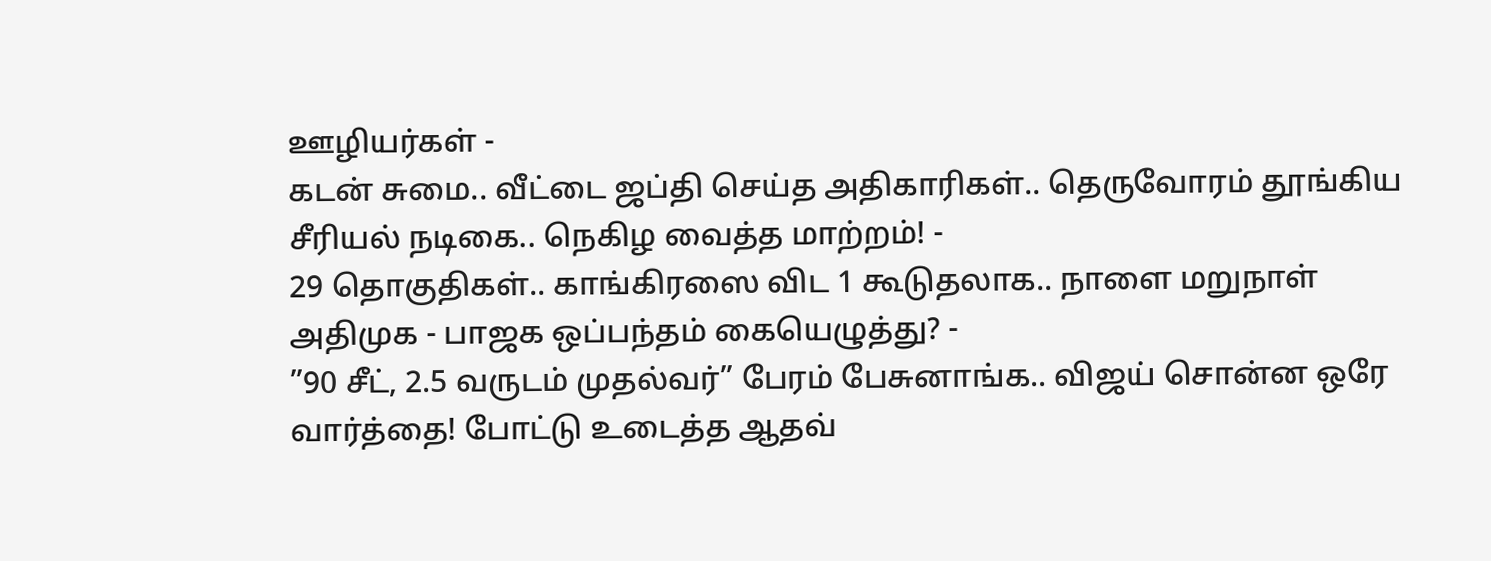ஊழியர்கள் -
கடன் சுமை.. வீட்டை ஜப்தி செய்த அதிகாரிகள்.. தெருவோரம் தூங்கிய சீரியல் நடிகை.. நெகிழ வைத்த மாற்றம்! -
29 தொகுதிகள்.. காங்கிரஸை விட 1 கூடுதலாக.. நாளை மறுநாள் அதிமுக - பாஜக ஒப்பந்தம் கையெழுத்து? -
”90 சீட், 2.5 வருடம் முதல்வர்” பேரம் பேசுனாங்க.. விஜய் சொன்ன ஒரே வார்த்தை! போட்டு உடைத்த ஆதவ்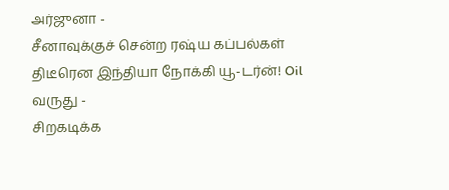அர்ஜுனா -
சீனாவுக்குச் சென்ற ரஷ்ய கப்பல்கள் திடீரென இந்தியா நோக்கி யூ-டர்ன்! Oil வருது -
சிறகடிக்க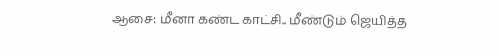ஆசை: மீனா கண்ட காட்சி.. மீண்டும் ஜெயித்த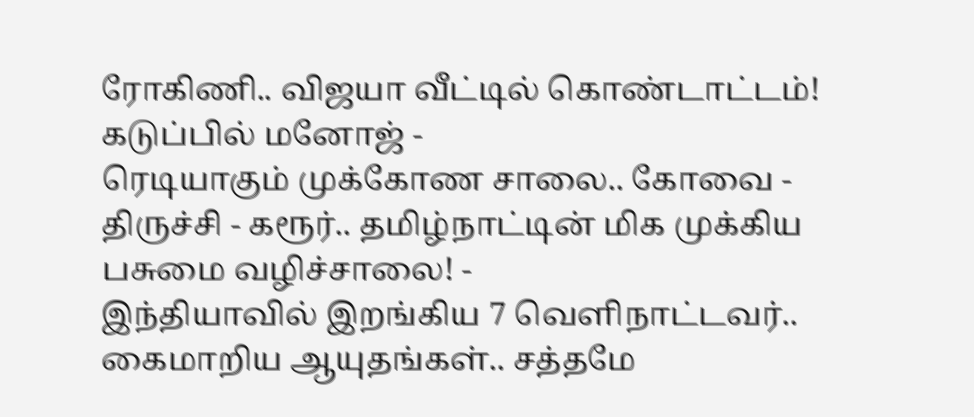ரோகிணி.. விஜயா வீட்டில் கொண்டாட்டம்! கடுப்பில் மனோஜ் -
ரெடியாகும் முக்கோண சாலை.. கோவை - திருச்சி - கரூர்.. தமிழ்நாட்டின் மிக முக்கிய பசுமை வழிச்சாலை! -
இந்தியாவில் இறங்கிய 7 வெளிநாட்டவர்.. கைமாறிய ஆயுதங்கள்.. சத்தமே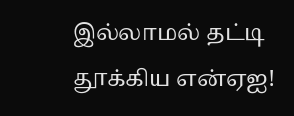இல்லாமல் தட்டி தூக்கிய என்ஏஐ!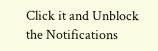Click it and Unblock the Notifications